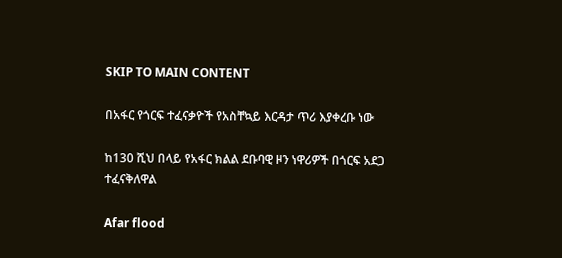SKIP TO MAIN CONTENT

በአፋር የጎርፍ ተፈናቃዮች የአስቸኳይ እርዳታ ጥሪ እያቀረቡ ነው

ከ130 ሺህ በላይ የአፋር ክልል ደቡባዊ ዞን ነዋሪዎች በጎርፍ አደጋ ተፈናቅለዋል

Afar flood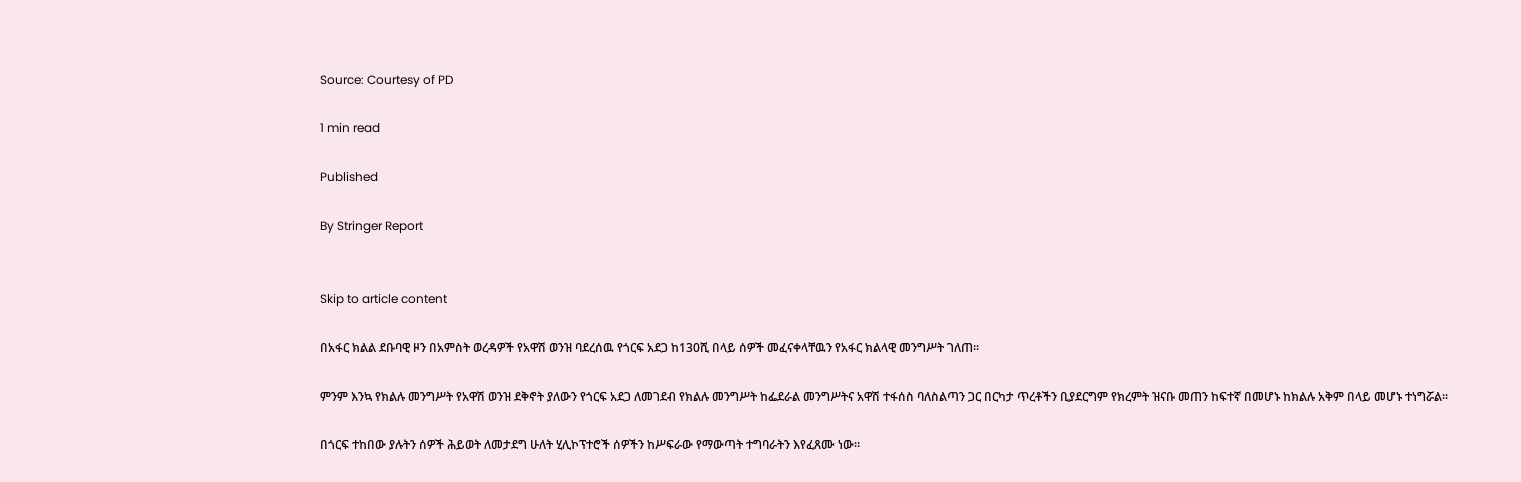Source: Courtesy of PD

1 min read

Published

By Stringer Report


Skip to article content

በአፋር ክልል ደቡባዊ ዞን በአምስት ወረዳዎች የአዋሽ ወንዝ ባደረሰዉ የጎርፍ አደጋ ከ130ሺ በላይ ሰዎች መፈናቀላቸዉን የአፋር ክልላዊ መንግሥት ገለጠ፡፡

ምንም እንኳ የክልሉ መንግሥት የአዋሽ ወንዝ ደቅኖት ያለውን የጎርፍ አደጋ ለመገደብ የክልሉ መንግሥት ከፌደራል መንግሥትና አዋሽ ተፋሰስ ባለስልጣን ጋር በርካታ ጥረቶችን ቢያደርግም የክረምት ዝናቡ መጠን ከፍተኛ በመሆኑ ከክልሉ አቅም በላይ መሆኑ ተነግሯል፡፡

በጎርፍ ተከበው ያሉትን ሰዎች ሕይወት ለመታደግ ሁለት ሂሊኮፕተሮች ሰዎችን ከሥፍራው የማውጣት ተግባራትን እየፈጸሙ ነው።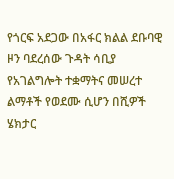የጎርፍ አደጋው በአፋር ክልል ደቡባዊ ዞን ባደረሰው ጉዳት ሳቢያ የአገልግሎት ተቋማትና መሠረተ ልማቶች የወደሙ ሲሆን በሺዎች ሄክታር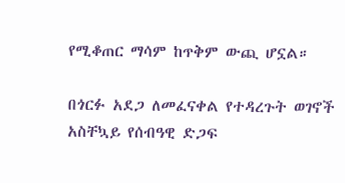የሚቆጠር ማሳም ከጥቅም ውጪ ሆኗል።

በጎርፉ አደጋ ለመፈናቀል የተዳረጉት ወገኖች አስቸኳይ የሰብዓዊ ድጋፍ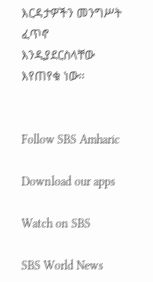እርዳታዎችን መንግሥት ፈጥኖ እንዲያደርስላቸው እየጠየቁ ነው፡፡


Follow SBS Amharic

Download our apps

Watch on SBS

SBS World News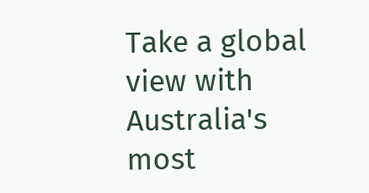Take a global view with Australia's most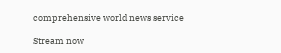comprehensive world news service

Stream now